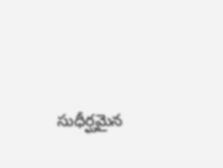సుధీర్ఘమైన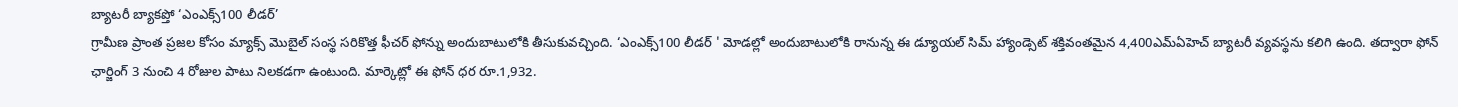బ్యాటరీ బ్యాకప్తో ‘ఎంఎక్స్100 లీడర్’
గ్రామీణ ప్రాంత ప్రజల కోసం మ్యాక్స్ మొబైల్ సంస్థ సరికొత్త ఫీచర్ ఫోన్ను అందుబాటులోకి తీసుకువచ్చింది. ‘ఎంఎక్స్100 లీడర్ ' మోడల్లో అందుబాటులోకి రానున్న ఈ డ్యూయల్ సిమ్ హ్యాండ్సెట్ శక్తివంతమైన 4,400ఎమ్ఏహెచ్ బ్యాటరీ వ్యవస్థను కలిగి ఉంది. తద్వారా ఫోన్ ఛార్జింగ్ 3 నుంచి 4 రోజుల పాటు నిలకడగా ఉంటుంది. మార్కెట్లో ఈ ఫోన్ ధర రూ.1,932.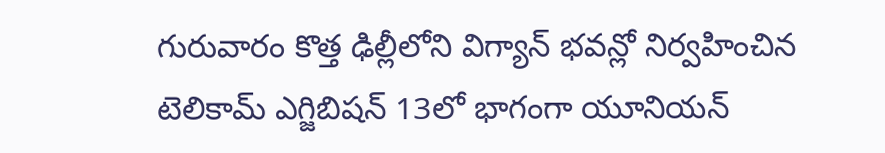గురువారం కొత్త ఢిల్లీలోని విగ్యాన్ భవన్లో నిర్వహించిన టెలికామ్ ఎగ్జిబిషన్ 13లో భాగంగా యూనియన్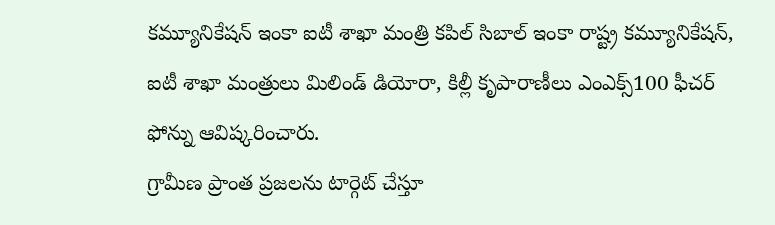కమ్యూనికేషన్ ఇంకా ఐటీ శాఖా మంత్రి కపిల్ సిబాల్ ఇంకా రాష్ట్ర కమ్యూనికేషన్, ఐటీ శాఖా మంత్రులు మిలిండ్ డియోరా, కిల్లీ కృపారాణీలు ఎంఎక్స్100 ఫీచర్ ఫోన్ను ఆవిష్కరించారు.
గ్రామీణ ప్రాంత ప్రజలను టార్గెట్ చేస్తూ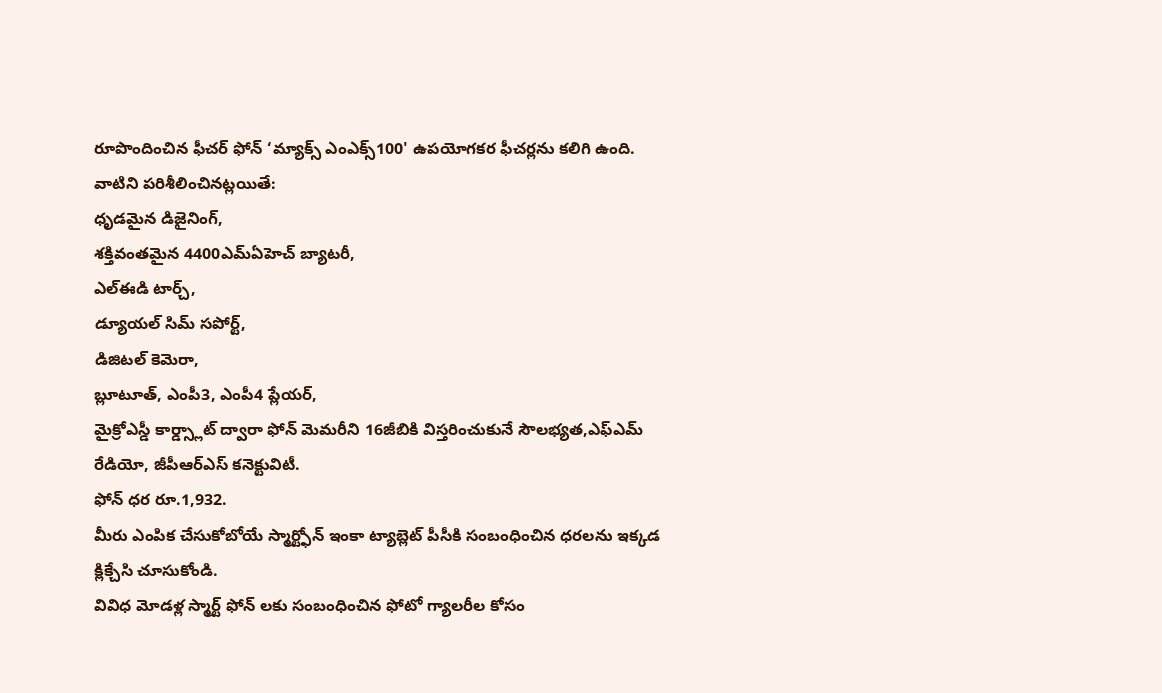రూపొందించిన ఫీచర్ ఫోన్ ‘మ్యాక్స్ ఎంఎక్స్100' ఉపయోగకర ఫీచర్లను కలిగి ఉంది. వాటిని పరిశీలించినట్లయితే:
ధృడమైన డిజైనింగ్,
శక్తివంతమైన 4400ఎమ్ఏహెచ్ బ్యాటరీ,
ఎల్ఈడి టార్చ్,
డ్యూయల్ సిమ్ సపోర్ట్,
డిజిటల్ కెమెరా,
బ్లూటూత్, ఎంపీ3, ఎంపీ4 ప్లేయర్,
మైక్రోఎస్డీ కార్డ్స్లాట్ ద్వారా ఫోన్ మెమరీని 16జీబికి విస్తరించుకునే సౌలభ్యత,ఎఫ్ఎమ్ రేడియో, జీపీఆర్ఎస్ కనెక్టువిటీ.
ఫోన్ ధర రూ.1,932.
మీరు ఎంపిక చేసుకోబోయే స్మార్ట్ఫోన్ ఇంకా ట్యాబ్లెట్ పీసీకి సంబంధించిన ధరలను ఇక్కడ క్లిక్చేసి చూసుకోండి.
వివిధ మోడళ్ల స్మార్ట్ ఫోన్ లకు సంబంధించిన ఫోటో గ్యాలరీల కోసం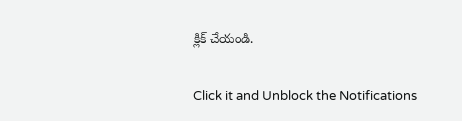క్లిక్ చేయండి.


Click it and Unblock the Notifications